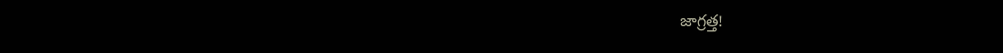జాగ్రత్త!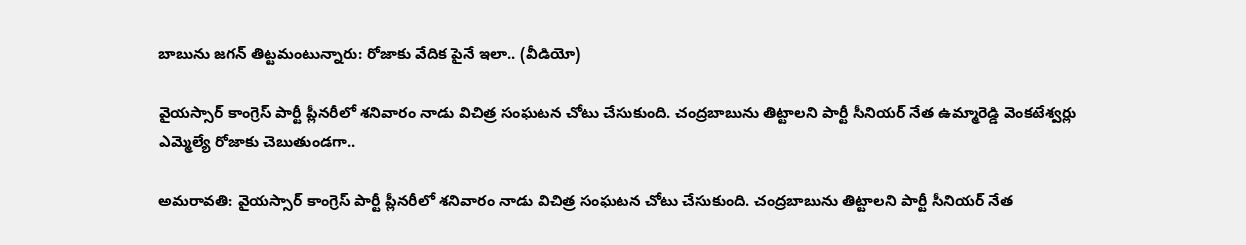బాబును జగన్ తిట్టమంటున్నారు: రోజాకు వేదిక పైనే ఇలా.. (వీడియో)

వైయస్సార్ కాంగ్రెస్ పార్టీ ప్లీనరీలో శనివారం నాడు విచిత్ర సంఘటన చోటు చేసుకుంది. చంద్రబాబును తిట్టాలని పార్టీ సీనియర్ నేత ఉమ్మారెడ్డి వెంకటేశ్వర్లు ఎమ్మెల్యే రోజాకు చెబుతుండగా..

అమరావతి: వైయస్సార్ కాంగ్రెస్ పార్టీ ప్లీనరీలో శనివారం నాడు విచిత్ర సంఘటన చోటు చేసుకుంది. చంద్రబాబును తిట్టాలని పార్టీ సీనియర్ నేత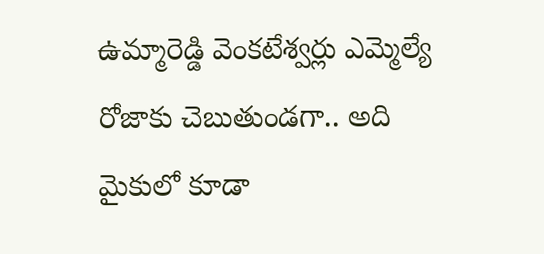ఉమ్మారెడ్డి వెంకటేశ్వర్లు ఎమ్మెల్యే రోజాకు చెబుతుండగా.. అది మైకులో కూడా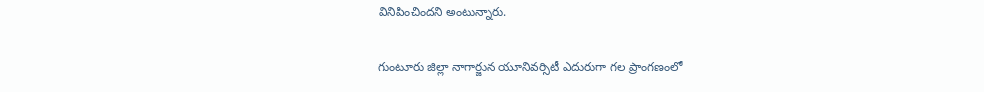వినిపించిందని అంటున్నారు.

గుంటూరు జిల్లా నాగార్జున యూనివర్సిటీ ఎదురుగా గల ప్రాంగణంలో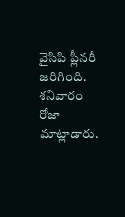వైసిపి ప్లీనరీ జరిగింది. శనివారం రోజా మాట్లాడారు.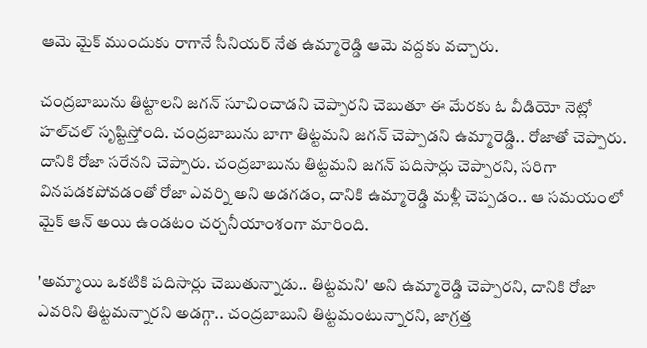ఆమె మైక్ ముందుకు రాగానే సీనియర్ నేత ఉమ్మారెడ్డి ఆమె వద్దకు వచ్చారు.

చంద్రబాబును తిట్టాలని జగన్ సూచించాడని చెప్పారని చెబుతూ ఈ మేరకు ఓ వీడియో నెట్లో హల్‌చల్ సృష్టిస్తోంది. చంద్రబాబును బాగా తిట్టమని జగన్ చెప్పాడని ఉమ్మారెడ్డి.. రోజాతో చెప్పారు. దానికి రోజా సరేనని చెప్పారు. చంద్రబాబును తిట్టమని జగన్ పదిసార్లు చెప్పారని, సరిగా వినపడకపోవడంతో రోజా ఎవర్ని అని అడగడం, దానికి ఉమ్మారెడ్డి మళ్లీ చెప్పడం.. ఆ సమయంలో మైక్ ఆన్ అయి ఉండటం చర్చనీయాంశంగా మారింది.

'అమ్మాయి ఒకటికి పదిసార్లు చెబుతున్నాడు.. తిట్టమని' అని ఉమ్మారెడ్డి చెప్పారని, దానికి రోజా ఎవరిని తిట్టమన్నారని అడగ్గా.. చంద్రబాబుని తిట్టమంటున్నారని, జాగ్రత్త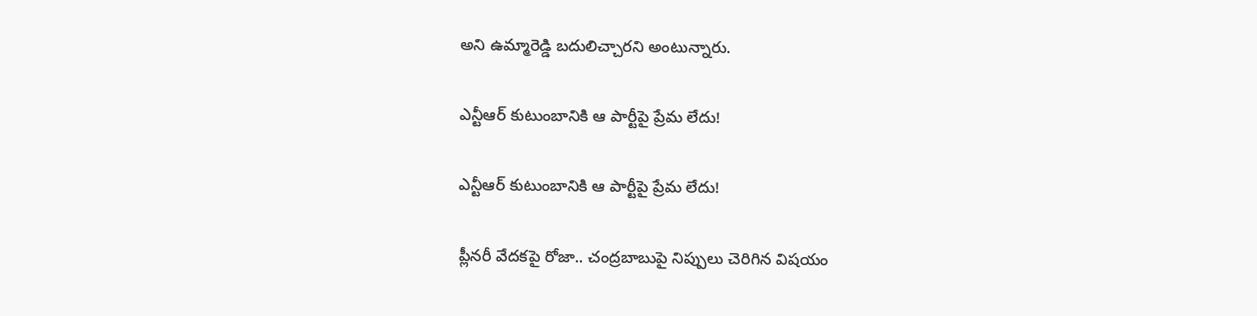అని ఉమ్మారెడ్డి బదులిచ్చారని అంటున్నారు.

ఎన్టీఆర్ కుటుంబానికి ఆ పార్టీపై ప్రేమ లేదు!

ఎన్టీఆర్ కుటుంబానికి ఆ పార్టీపై ప్రేమ లేదు!

ప్లీనరీ వేదకపై రోజా.. చంద్రబాబుపై నిప్పులు చెరిగిన విషయం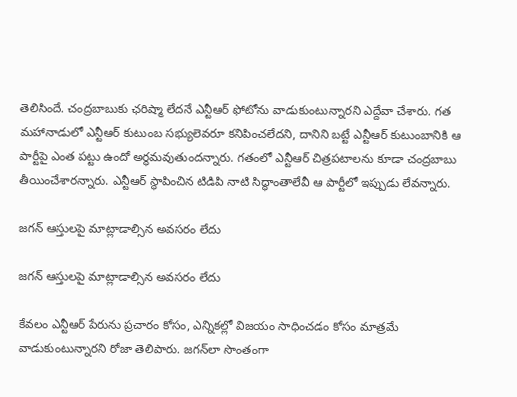తెలిసిందే. చంద్రబాబుకు ఛరిష్మా లేదనే ఎన్టీఆర్ ఫోటోను వాడుకుంటున్నారని ఎద్దేవా చేశారు. గత మహానాడులో ఎన్టీఆర్ కుటుంబ సభ్యులెవరూ కనిపించలేదని, దానిని బట్టే ఎన్టీఆర్ కుటుంబానికి ఆ పార్టీపై ఎంత పట్టు ఉందో అర్థమవుతుందన్నారు. గతంలో ఎన్టీఆర్ చిత్రపటాలను కూడా చంద్రబాబు తీయించేశారన్నారు. ఎన్టీఆర్ స్థాపించిన టిడిపి నాటి సిద్ధాంతాలేవీ ఆ పార్టీలో ఇప్పుడు లేవన్నారు.

జగన్ ఆస్తులపై మాట్లాడాల్సిన అవసరం లేదు

జగన్ ఆస్తులపై మాట్లాడాల్సిన అవసరం లేదు

కేవలం ఎన్టీఆర్ పేరును ప్రచారం కోసం, ఎన్నికల్లో విజయం సాధించడం కోసం మాత్రమే వాడుకుంటున్నారని రోజా తెలిపారు. జగన్‌లా సొంతంగా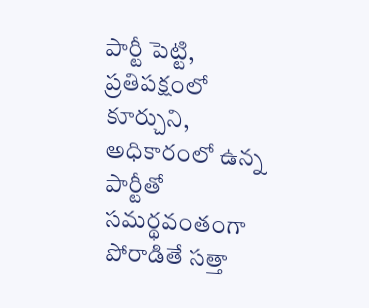పార్టీ పెట్టి, ప్రతిపక్షంలో కూర్చుని, అధికారంలో ఉన్న పార్టీతో సమర్థవంతంగా పోరాడితే సత్తా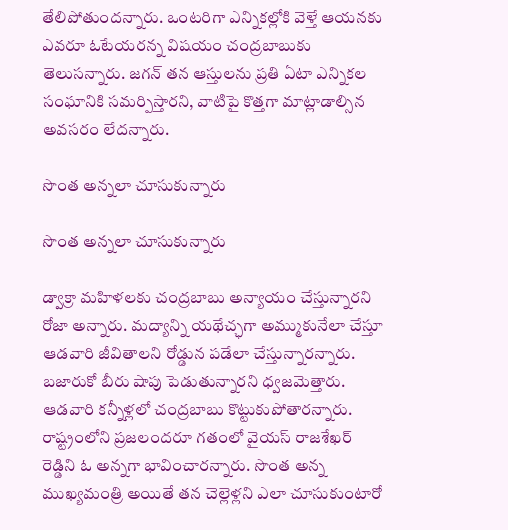తేలిపోతుందన్నారు. ఒంటరిగా ఎన్నికల్లోకి వెళ్తే ఆయనకు ఎవరూ ఓటేయరన్న విషయం చంద్రబాబుకు తెలుసన్నారు. జగన్ తన ఆస్తులను ప్రతి ఏటా ఎన్నికల సంఘానికి సమర్పిస్తారని, వాటిపై కొత్తగా మాట్లాడాల్సిన అవసరం లేదన్నారు.

సొంత అన్నలా చూసుకున్నారు

సొంత అన్నలా చూసుకున్నారు

డ్వాక్రా మ‌హిళ‌లకు చంద్ర‌బాబు అన్యాయం చేస్తున్నారని రోజా అన్నారు. మ‌ద్యాన్ని య‌థేచ్ఛగా అమ్ముకునేలా చేస్తూ ఆడ‌వారి జీవితాల‌ని రోడ్డున ప‌డేలా చేస్తున్నార‌న్నారు. బ‌జారుకో బీరు షాపు పెడుతున్నారని ధ్వ‌జ‌మెత్తారు. ఆడ‌వారి క‌న్నీళ్ల‌లో చంద్ర‌బాబు కొట్టుకుపోతార‌న్నారు. రాష్ట్రంలోని ప్ర‌జ‌లంద‌రూ గ‌తంలో వైయస్ రాజ‌శేఖ‌ర్ రెడ్డిని ఓ అన్న‌గా భావించారన్నారు. సొంత అన్న ముఖ్య‌మంత్రి అయితే త‌న చెల్లెళ్లని ఎలా చూసుకుంటారో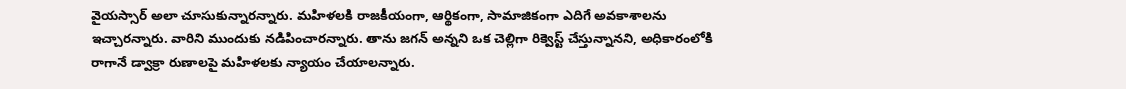వైయస్సార్ అలా చూసుకున్నారన్నారు. మ‌హిళ‌ల‌కి రాజ‌కీయంగా, ఆర్థికంగా, సామాజికంగా ఎదిగే అవ‌కాశాలను ఇచ్చారన్నారు. వారిని ముందుకు న‌డిపించార‌న్నారు. తాను జ‌గ‌న్ అన్నని ఒక చెల్లిగా రిక్వెస్ట్ చేస్తున్నానని, అధికారంలోకి రాగానే డ్వాక్రా రుణాలపై మ‌హిళ‌ల‌కు న్యాయం చేయాల‌న్నారు.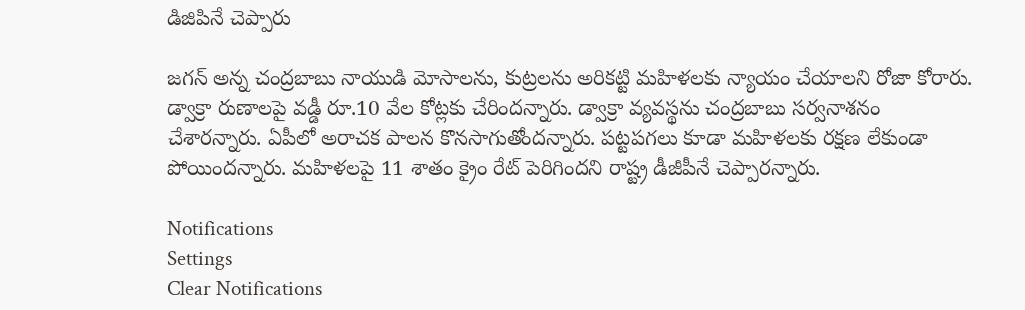డిజిపినే చెప్పారు

జ‌గ‌న్ అన్న చంద్ర‌బాబు నాయుడి మోసాల‌ను, కుట్ర‌ల‌ను అరిక‌ట్టి మ‌హిళ‌ల‌కు న్యాయం చేయాల‌ని రోజా కోరారు. డ్వాక్రా రుణాల‌పై వ‌డ్డీ రూ.10 వేల కోట్ల‌కు చేరిందన్నారు. డ్వాక్రా వ్య‌వ‌స్థ‌ను చంద్ర‌బాబు స‌ర్వ‌నాశ‌నం చేశార‌న్నారు. ఏపీలో అరాచ‌క పాల‌న కొన‌సాగుతోందన్నారు. ప‌ట్ట‌ప‌గ‌లు కూడా మ‌హిళ‌ల‌కు ర‌క్ష‌ణ లేకుండా పోయిందన్నారు. మ‌హిళ‌ల‌పై 11 శాతం క్రైం రేట్ పెరిగింద‌ని రాష్ట్ర డీజీపీనే చెప్పారన్నారు.

Notifications
Settings
Clear Notifications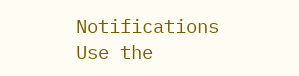Notifications
Use the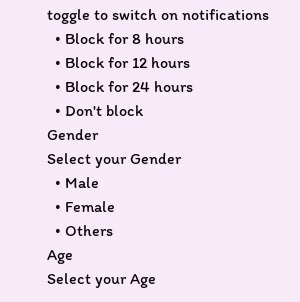toggle to switch on notifications
  • Block for 8 hours
  • Block for 12 hours
  • Block for 24 hours
  • Don't block
Gender
Select your Gender
  • Male
  • Female
  • Others
Age
Select your Age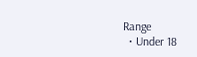Range
  • Under 18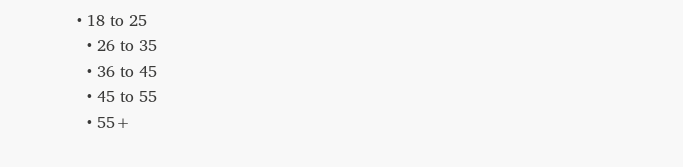• 18 to 25
  • 26 to 35
  • 36 to 45
  • 45 to 55
  • 55+